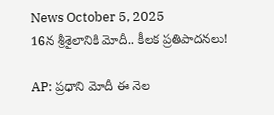News October 5, 2025
16న శ్రీశైలానికి మోదీ.. కీలక ప్రతిపాదనలు!

AP: ప్రధాని మోదీ ఈ నెల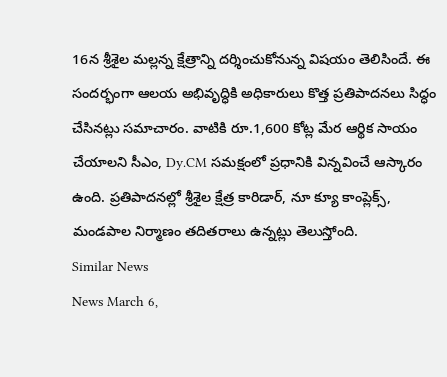16న శ్రీశైల మల్లన్న క్షేత్రాన్ని దర్శించుకోనున్న విషయం తెలిసిందే. ఈ సందర్భంగా ఆలయ అభివృద్ధికి అధికారులు కొత్త ప్రతిపాదనలు సిద్ధం చేసినట్లు సమాచారం. వాటికి రూ.1,600 కోట్ల మేర ఆర్థిక సాయం చేయాలని సీఎం, Dy.CM సమక్షంలో ప్రధానికి విన్నవించే ఆస్కారం ఉంది. ప్రతిపాదనల్లో శ్రీశైల క్షేత్ర కారిడార్, నూ క్యూ కాంప్లెక్స్, మండపాల నిర్మాణం తదితరాలు ఉన్నట్లు తెలుస్తోంది.
Similar News
News March 6,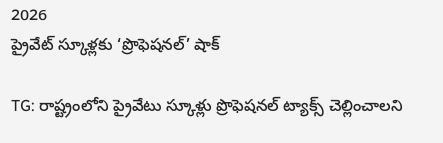2026
ప్రైవేట్ స్కూళ్లకు ‘ప్రొఫెషనల్’ షాక్

TG: రాష్ట్రంలోని ప్రైవేటు స్కూళ్లు ప్రొఫెషనల్ ట్యాక్స్ చెల్లించాలని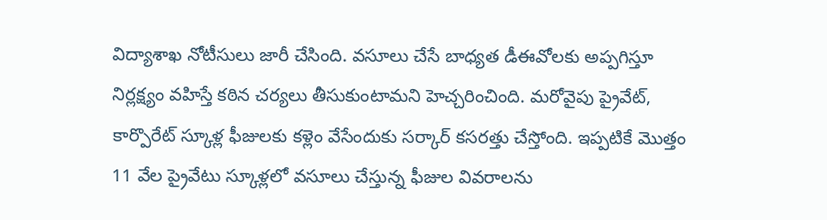విద్యాశాఖ నోటీసులు జారీ చేసింది. వసూలు చేసే బాధ్యత డీఈవోలకు అప్పగిస్తూ నిర్లక్ష్యం వహిస్తే కఠిన చర్యలు తీసుకుంటామని హెచ్చరించింది. మరోవైపు ప్రైవేట్, కార్పొరేట్ స్కూళ్ల ఫీజులకు కళ్లెం వేసేందుకు సర్కార్ కసరత్తు చేస్తోంది. ఇప్పటికే మొత్తం 11 వేల ప్రైవేటు స్కూళ్లలో వసూలు చేస్తున్న ఫీజుల వివరాలను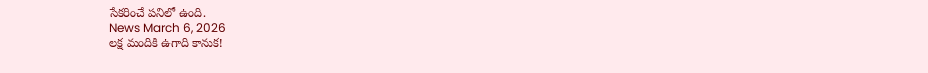సేకరించే పనిలో ఉంది.
News March 6, 2026
లక్ష మందికి ఉగాది కానుక!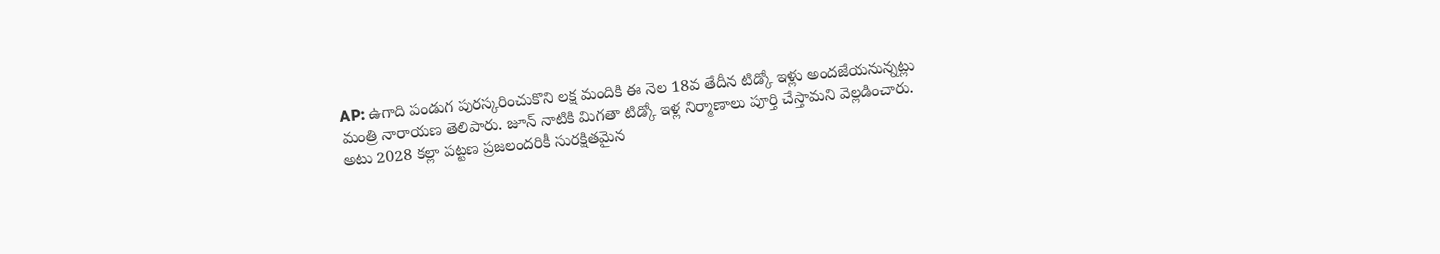AP: ఉగాది పండుగ పురస్కరించుకొని లక్ష మందికి ఈ నెల 18వ తేదీన టిడ్కో ఇళ్లు అందజేయనున్నట్లు మంత్రి నారాయణ తెలిపారు. జూన్ నాటికి మిగతా టిడ్కో ఇళ్ల నిర్మాణాలు పూర్తి చేస్తామని వెల్లడించారు. అటు 2028 కల్లా పట్టణ ప్రజలందరికీ సురక్షితమైన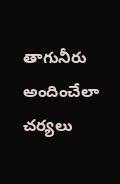తాగునీరు అందించేలా చర్యలు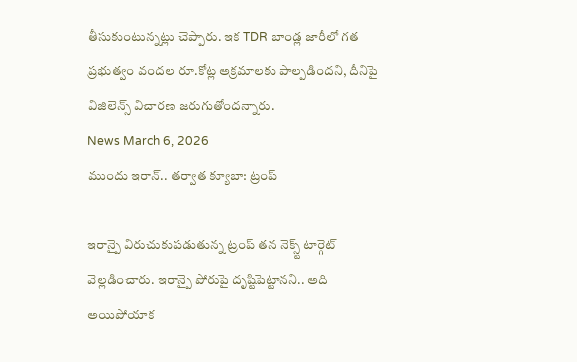తీసుకుంటున్నట్లు చెప్పారు. ఇక TDR బాండ్ల జారీలో గత ప్రభుత్వం వందల రూ.కోట్ల అక్రమాలకు పాల్పడిందని, దీనిపై విజిలెన్స్ విచారణ జరుగుతోందన్నారు.
News March 6, 2026
ముందు ఇరాన్.. తర్వాత క్యూబా: ట్రంప్

ఇరాన్పై విరుచుకుపడుతున్న ట్రంప్ తన నెక్స్ట్ టార్గెట్ వెల్లడించారు. ఇరాన్పై పోరుపై దృష్టిపెట్టానని.. అది అయిపోయాక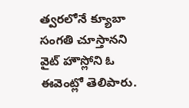త్వరలోనే క్యూబా సంగతి చూస్తానని వైట్ హౌస్లోని ఓ ఈవెంట్లో తెలిపారు.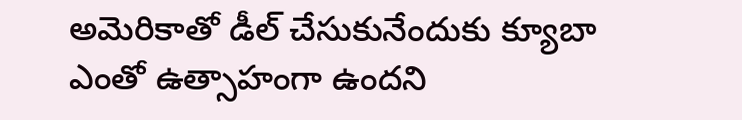అమెరికాతో డీల్ చేసుకునేందుకు క్యూబా ఎంతో ఉత్సాహంగా ఉందని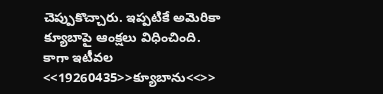చెప్పుకొచ్చారు. ఇప్పటికే అమెరికా క్యూబాపై ఆంక్షలు విధించింది. కాగా ఇటీవల <<19260435>>క్యూబాను<<>>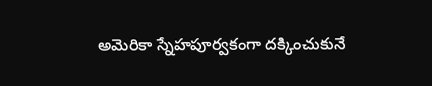అమెరికా స్నేహపూర్వకంగా దక్కించుకునే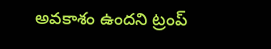అవకాశం ఉందని ట్రంప్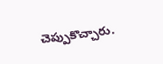చెప్పుకొచ్చారు.